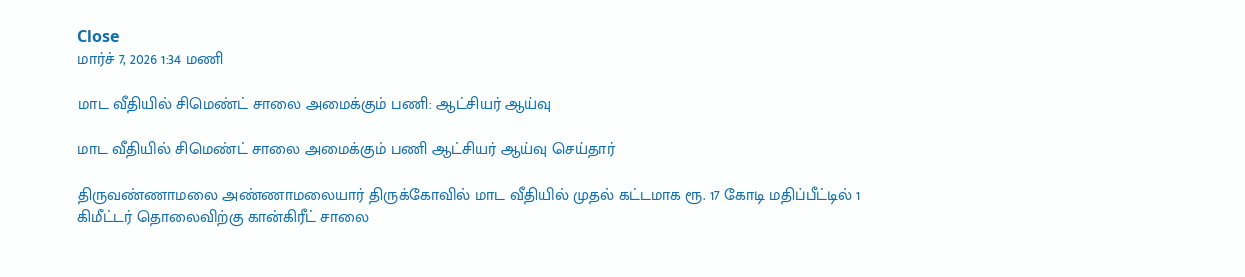Close
மார்ச் 7, 2026 1:34 மணி

மாட வீதியில் சிமெண்ட் சாலை அமைக்கும் பணி: ஆட்சியர் ஆய்வு

மாட வீதியில் சிமெண்ட் சாலை அமைக்கும் பணி ஆட்சியர் ஆய்வு செய்தார்

திருவண்ணாமலை அண்ணாமலையார் திருக்கோவில் மாட வீதியில் முதல் கட்டமாக ரூ. 17 கோடி மதிப்பீட்டில் 1 கிமீட்டர் தொலைவிற்கு கான்கிரீட் சாலை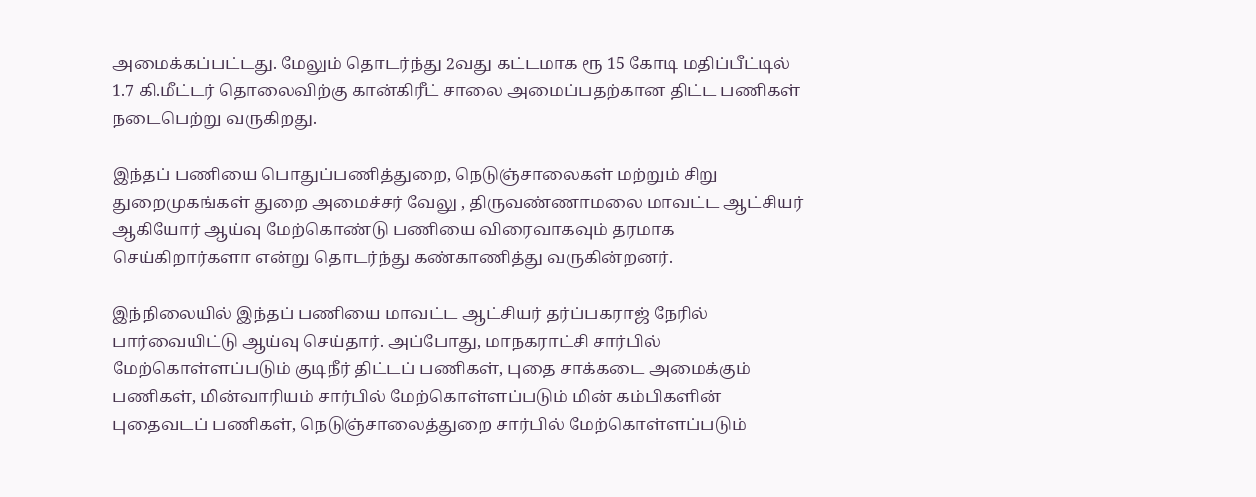அமைக்கப்பட்டது. மேலும் தொடர்ந்து 2வது கட்டமாக ரூ 15 கோடி மதிப்பீட்டில் 1.7 கி.மீட்டர் தொலைவிற்கு கான்கிரீட் சாலை அமைப்பதற்கான திட்ட பணிகள் நடைபெற்று வருகிறது.

இந்தப் பணியை பொதுப்பணித்துறை, நெடுஞ்சாலைகள் மற்றும் சிறு துறைமுகங்கள் துறை அமைச்சர் வேலு , திருவண்ணாமலை மாவட்ட ஆட்சியர் ஆகியோர் ஆய்வு மேற்கொண்டு பணியை விரைவாகவும் தரமாக செய்கிறார்களா என்று தொடர்ந்து கண்காணித்து வருகின்றனர்.

இந்நிலையில் இந்தப் பணியை மாவட்ட ஆட்சியர் தர்ப்பகராஜ் நேரில் பார்வையிட்டு ஆய்வு செய்தார். அப்போது, மாநகராட்சி சார்பில் மேற்கொள்ளப்படும் குடிநீர் திட்டப் பணிகள், புதை சாக்கடை அமைக்கும் பணிகள், மின்வாரியம் சார்பில் மேற்கொள்ளப்படும் மின் கம்பிகளின் புதைவடப் பணிகள், நெடுஞ்சாலைத்துறை சார்பில் மேற்கொள்ளப்படும்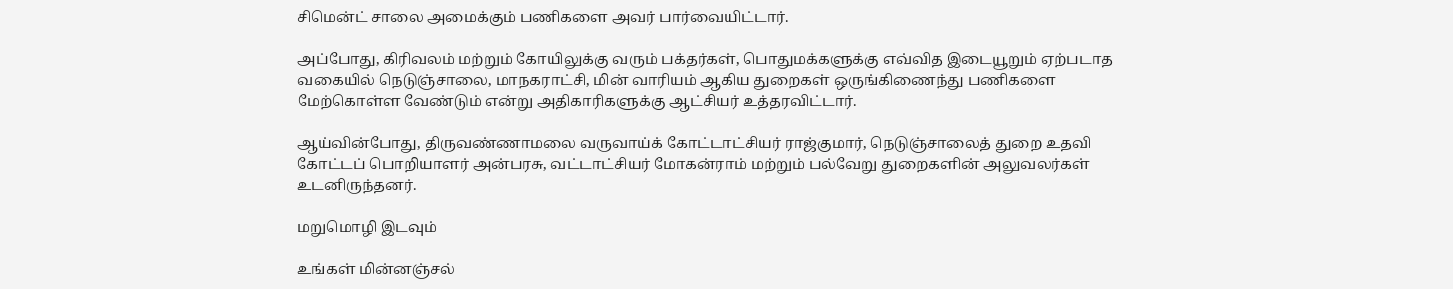சிமென்ட் சாலை அமைக்கும் பணிகளை அவர் பார்வையிட்டார்.

அப்போது, கிரிவலம் மற்றும் கோயிலுக்கு வரும் பக்தர்கள், பொதுமக்களுக்கு எவ்வித இடையூறும் ஏற்படாத வகையில் நெடுஞ்சாலை, மாநகராட்சி, மின் வாரியம் ஆகிய துறைகள் ஒருங்கிணைந்து பணிகளை மேற்கொள்ள வேண்டும் என்று அதிகாரிகளுக்கு ஆட்சியர் உத்தரவிட்டார்.

ஆய்வின்போது, திருவண்ணாமலை வருவாய்க் கோட்டாட்சியர் ராஜ்குமார், நெடுஞ்சாலைத் துறை உதவி கோட்டப் பொறியாளர் அன்பரசு, வட்டாட்சியர் மோகன்ராம் மற்றும் பல்வேறு துறைகளின் அலுவலர்கள் உடனிருந்தனர்.

மறுமொழி இடவும்

உங்கள் மின்னஞ்சல்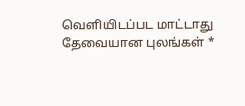வெளியிடப்பட மாட்டாது தேவையான புலங்கள் *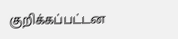குறிக்கப்பட்டன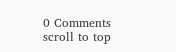0 Comments
scroll to top